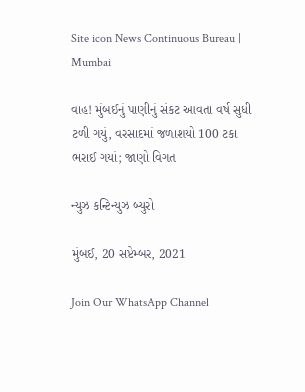Site icon News Continuous Bureau | Mumbai

વાહ! મુંબઈનું પાણીનું સંકટ આવતા વર્ષ સુધી ટળી ગયું, વરસાદમાં જળાશયો 100 ટકા ભરાઈ ગયાં; જાણો વિગત

ન્યુઝ કન્ટિન્યુઝ બ્યુરો

મુંબઈ, 20 સપ્ટેમ્બર, 2021

Join Our WhatsApp Channel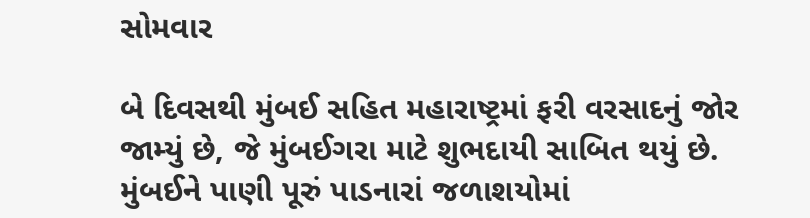સોમવાર

બે દિવસથી મુંબઈ સહિત મહારાષ્ટ્રમાં ફરી વરસાદનું જોર જામ્યું છે, જે મુંબઈગરા માટે શુભદાયી સાબિત થયું છે. મુંબઈને પાણી પૂરું પાડનારાં જળાશયોમાં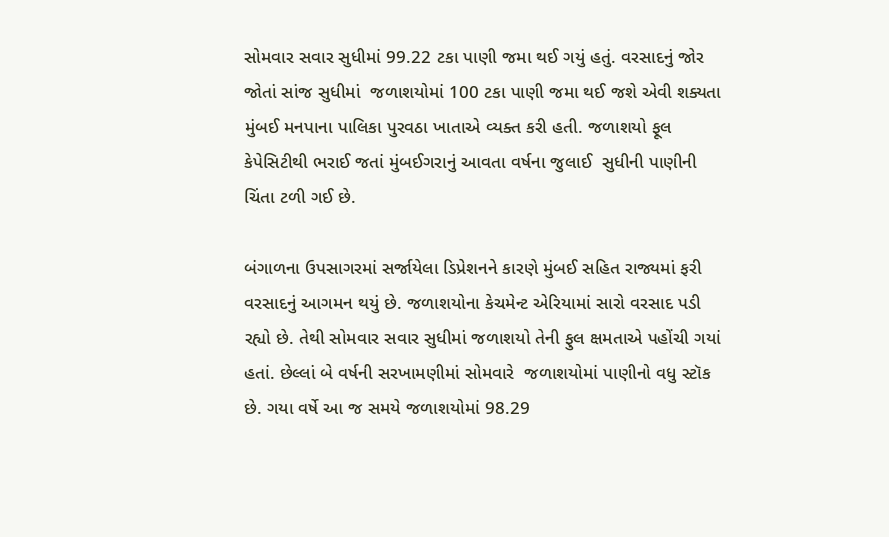સોમવાર સવાર સુધીમાં 99.22 ટકા પાણી જમા થઈ ગયું હતું. વરસાદનું જોર જોતાં સાંજ સુધીમાં  જળાશયોમાં 100 ટકા પાણી જમા થઈ જશે એવી શક્યતા મુંબઈ મનપાના પાલિકા પુરવઠા ખાતાએ વ્યક્ત કરી હતી. જળાશયો ફૂલ કેપેસિટીથી ભરાઈ જતાં મુંબઈગરાનું આવતા વર્ષના જુલાઈ  સુધીની પાણીની ચિંતા ટળી ગઈ છે.

બંગાળના ઉપસાગરમાં સર્જાયેલા ડિપ્રેશનને કારણે મુંબઈ સહિત રાજ્યમાં ફરી વરસાદનું આગમન થયું છે. જળાશયોના કેચમેન્ટ એરિયામાં સારો વરસાદ પડી રહ્યો છે. તેથી સોમવાર સવાર સુધીમાં જળાશયો તેની ફુલ ક્ષમતાએ પહોંચી ગયાં હતાં. છેલ્લાં બે વર્ષની સરખામણીમાં સોમવારે  જળાશયોમાં પાણીનો વધુ સ્ટૉક છે. ગયા વર્ષે આ જ સમયે જળાશયોમાં 98.29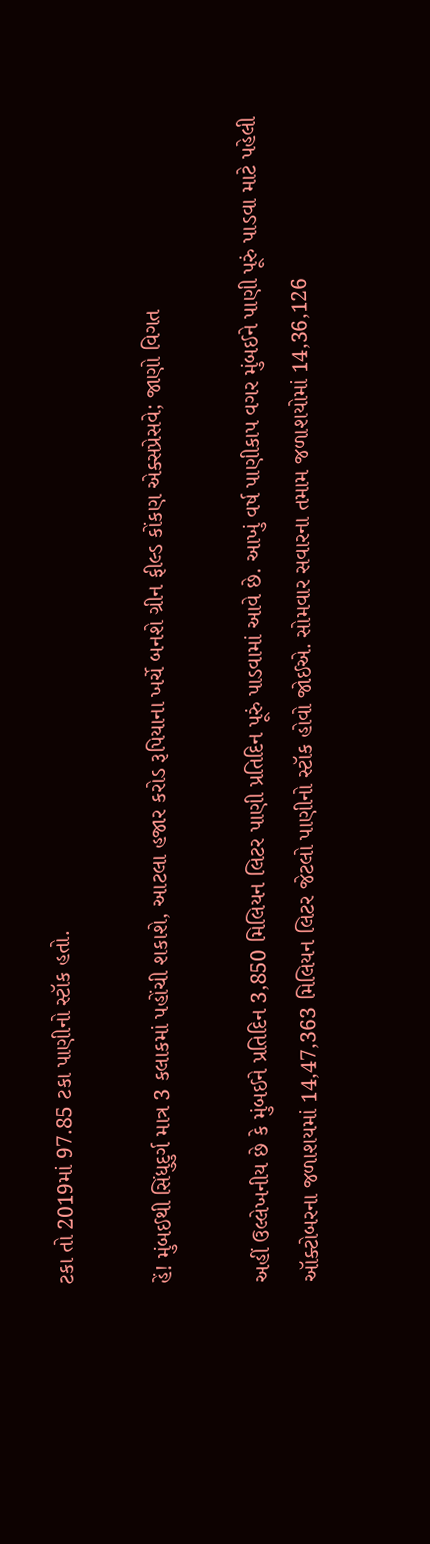ટકા તો 2019માં 97.85 ટકા પાણીનો સ્ટૉક હતો.

હેં! મુંબઈથી સિંધુદુર્ગ માત્ર 3 કલાકમાં પહોંચી શકાશે, આટલા હજાર કરોડ રૂપિયાના ખર્ચે બનશે ગ્રીન ફીલ્ડ કોંકણ એક્સપ્રેસવે; જાણો વિગત

અહીં ઉલ્લેખનીય છે કે મુંબઈને પ્રતિદિન 3,850 મિલિયન લિટર પાણી પ્રતિદિન પૂરું પાડવામાં આવે છે. આખું વર્ષ પાણીકાપ વગર મુંબઈને પાણી પૂરું પાડવા માટે પહેલી ઑક્ટોબરના જળાશયમાં 14,47,363 મિલિયન લિટર જેટલો પાણીનો સ્ટૉક હોવો જોઈએ. સોમવાર સવારના તમામ જળાશયોમાં 14,36,126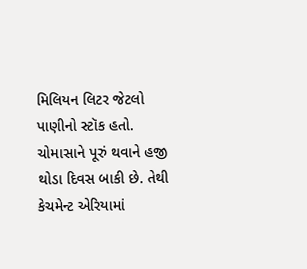મિલિયન લિટર જેટલો પાણીનો સ્ટૉક હતો. ચોમાસાને પૂરું થવાને હજી થોડા દિવસ બાકી છે. તેથી કેચમેન્ટ એરિયામાં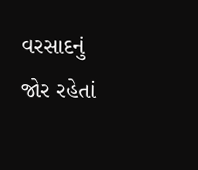વરસાદનું જોર રહેતાં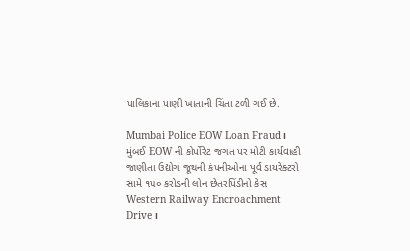પાલિકાના પાણી ખાતાની ચિંતા ટળી ગઈ છે.

Mumbai Police EOW Loan Fraud। મુંબઈ EOW ની કોર્પોરેટ જગત પર મોટી કાર્યવાહી જાણીતા ઉદ્યોગ જૂથની કંપનીઓના પૂર્વ ડાયરેક્ટરો સામે ૧૫૦ કરોડની લોન છેતરપિંડીનો કેસ
Western Railway Encroachment Drive।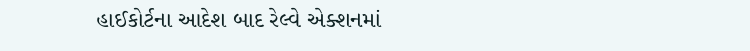હાઈકોર્ટના આદેશ બાદ રેલ્વે એક્શનમાં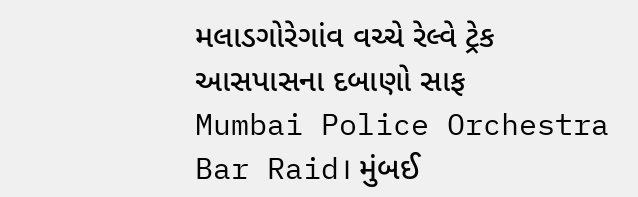મલાડગોરેગાંવ વચ્ચે રેલ્વે ટ્રેક આસપાસના દબાણો સાફ
Mumbai Police Orchestra Bar Raid। મુંબઈ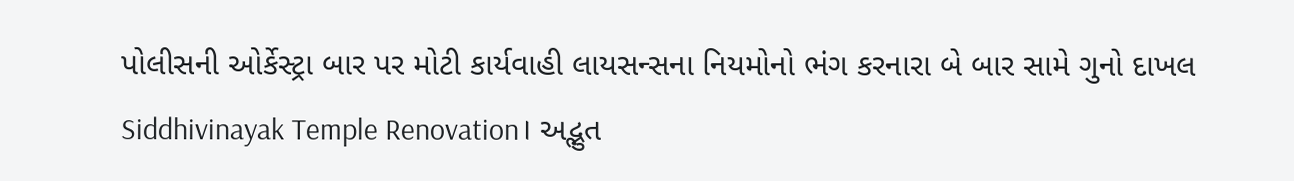પોલીસની ઓર્કેસ્ટ્રા બાર પર મોટી કાર્યવાહી લાયસન્સના નિયમોનો ભંગ કરનારા બે બાર સામે ગુનો દાખલ
Siddhivinayak Temple Renovation। અદ્ભુત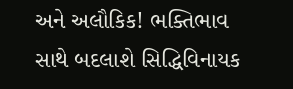અને અલૌકિક! ભક્તિભાવ સાથે બદલાશે સિદ્ધિવિનાયક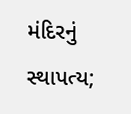મંદિરનું સ્થાપત્ય;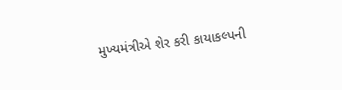મુખ્યમંત્રીએ શેર કરી કાયાકલ્પની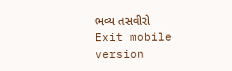ભવ્ય તસવીરો
Exit mobile version